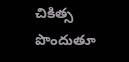చికిత్స పొందుతూ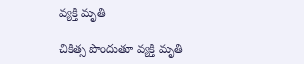వ్యక్తి మృతి

చికిత్స పొందుతూ వ్యక్తి మృతి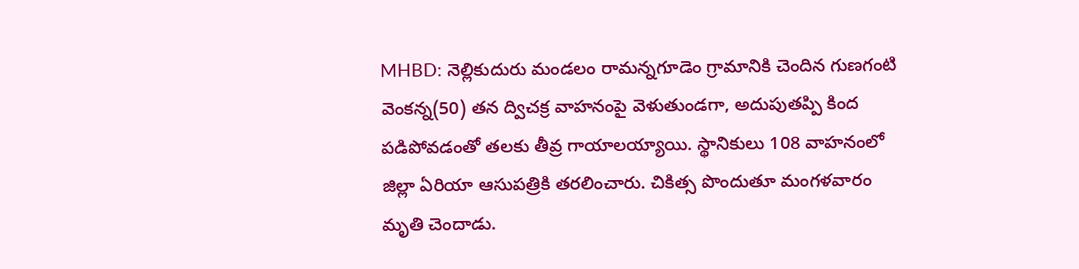MHBD: నెల్లికుదురు మండలం రామన్నగూడెం గ్రామానికి చెందిన గుణగంటి వెంకన్న(50) తన ద్విచక్ర వాహనంపై వెళుతుండగా, అదుపుతప్పి కింద పడిపోవడంతో తలకు తీవ్ర గాయాలయ్యాయి. స్థానికులు 108 వాహనంలో జిల్లా ఏరియా ఆసుపత్రికి తరలించారు. చికిత్స పొందుతూ మంగళవారం మృతి చెందాడు.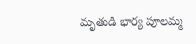మృతుడి భార్య పూలమ్మ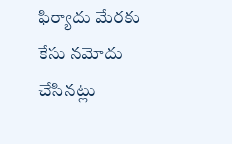ఫిర్యాదు మేరకు కేసు నమోదు చేసినట్లు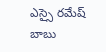ఎస్సై రమేష్ బాబు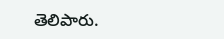తెలిపారు.